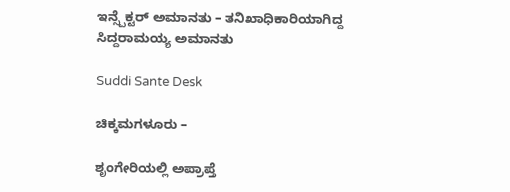ಇನ್ಸ್ಪೆಕ್ಟರ್ ಅಮಾನತು – ತನಿಖಾಧಿಕಾರಿಯಾಗಿದ್ದ ಸಿದ್ದರಾಮಯ್ಯ ಅಮಾನತು

Suddi Sante Desk

ಚಿಕ್ಕಮಗಳೂರು –

ಶೃಂಗೇರಿಯಲ್ಲಿ ಅಪ್ರಾಪ್ತೆ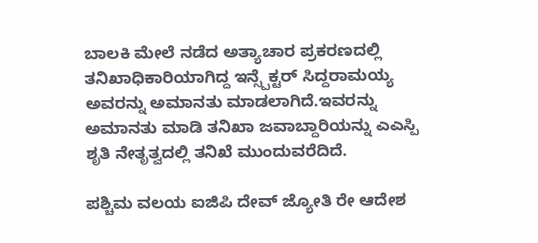ಬಾಲಕಿ ಮೇಲೆ ನಡೆದ ಅತ್ಯಾಚಾರ ಪ್ರಕರಣದಲ್ಲಿ ತನಿಖಾಧಿಕಾರಿಯಾಗಿದ್ದ ಇನ್ಸ್ಪೆಕ್ಟರ್ ಸಿದ್ದರಾಮಯ್ಯ ಅವರನ್ನು ಅಮಾನತು ಮಾಡಲಾಗಿದೆ.ಇವರನ್ನು ಅಮಾನತು ಮಾಡಿ ತನಿಖಾ ಜವಾಬ್ದಾರಿಯನ್ನು ಎಎಸ್ಪಿ ಶೃತಿ ನೇತೃತ್ವದಲ್ಲಿ ತನಿಖೆ ಮುಂದುವರೆದಿದೆ.

ಪಶ್ಚಿಮ ವಲಯ ಐಜಿಪಿ ದೇವ್ ಜ್ಯೋತಿ ರೇ ಆದೇಶ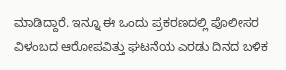ಮಾಡಿದ್ದಾರೆ. ಇನ್ನೂ ಈ ಒಂದು ಪ್ರಕರಣದಲ್ಲಿ ಪೊಲೀಸರ ವಿಳಂಬದ ಆರೋಪವಿತ್ತು ಘಟನೆಯ ಎರಡು ದಿನದ ಬಳಿಕ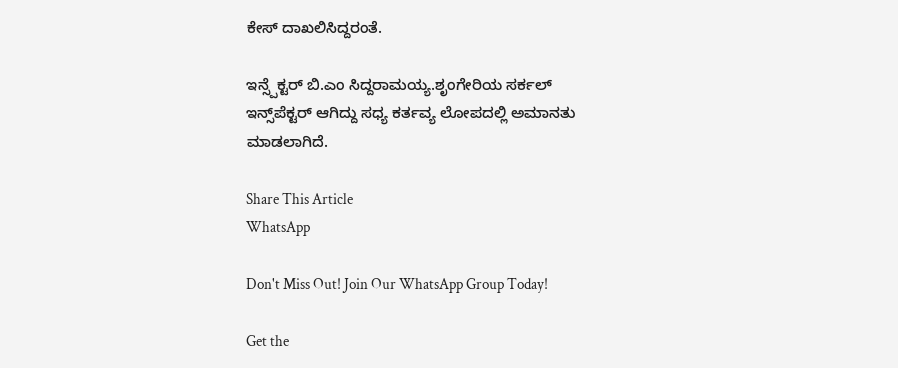ಕೇಸ್ ದಾಖಲಿಸಿದ್ದರಂತೆ.

ಇನ್ಸ್ಪೆಕ್ಟರ್ ಬಿ.ಎಂ ಸಿದ್ದರಾಮಯ್ಯ.ಶೃಂಗೇರಿಯ ಸರ್ಕಲ್ ಇನ್ಸ್‌ಪೆಕ್ಟರ್ ಆಗಿದ್ದು ಸಧ್ಯ ಕರ್ತವ್ಯ ಲೋಪದಲ್ಲಿ ಅಮಾನತು ಮಾಡಲಾಗಿದೆ.

Share This Article
WhatsApp

Don't Miss Out! Join Our WhatsApp Group Today!

Get the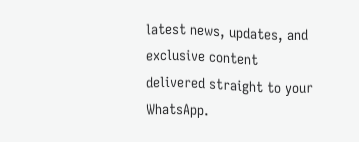latest news, updates, and exclusive content delivered straight to your WhatsApp.